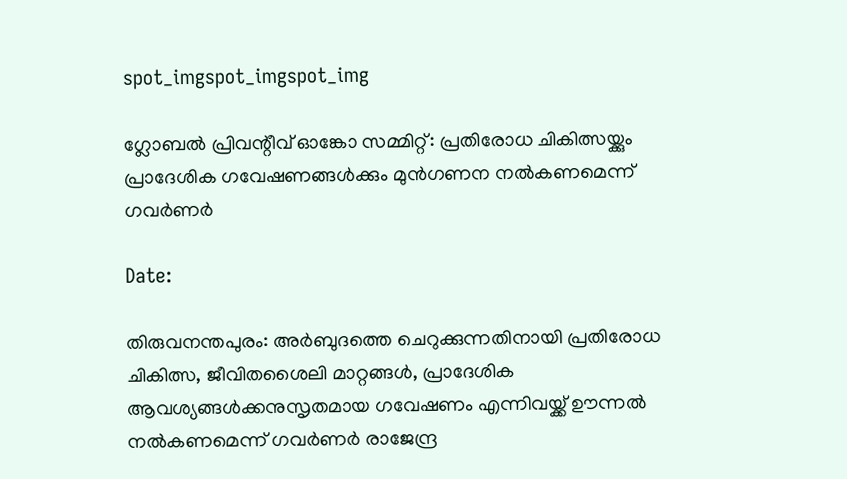spot_imgspot_imgspot_img

ഗ്ലോബൽ പ്രിവന്റീവ് ഓങ്കോ സമ്മിറ്റ്: പ്രതിരോധ ചികിത്സയ്ക്കും പ്രാദേശിക ഗവേഷണങ്ങൾക്കും മുൻഗണന നൽകണമെന്ന് ഗവർണർ

Date:

തിരുവനന്തപുരം: അർബുദത്തെ ചെറുക്കുന്നതിനായി പ്രതിരോധ ചികിത്സ, ജീവിതശൈലി മാറ്റങ്ങൾ, പ്രാദേശിക ആവശ്യങ്ങൾക്കനുസൃതമായ ഗവേഷണം എന്നിവയ്ക്ക് ഊന്നൽ നൽകണമെന്ന് ഗവർണർ രാജേന്ദ്ര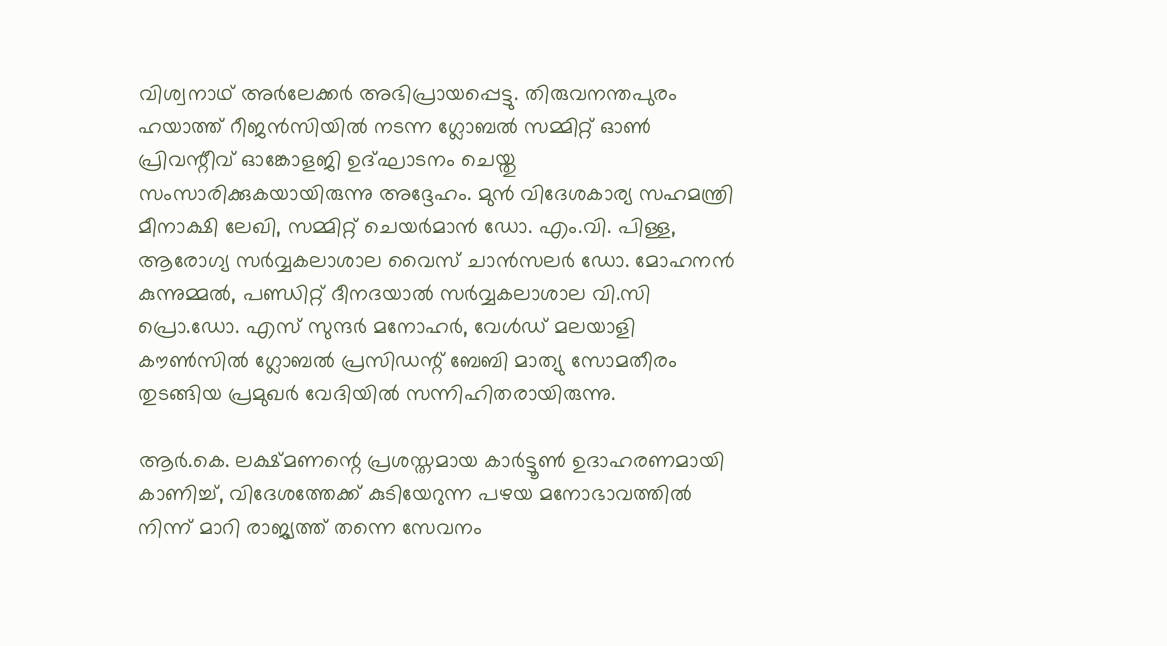വിശ്വനാഥ് അർലേക്കർ അഭിപ്രായപ്പെട്ടു. തിരുവനന്തപുരം ഹയാത്ത് റീജന്‍സിയില്‍ നടന്ന ഗ്ലോബൽ സമ്മിറ്റ് ഓൺ പ്രിവന്റീവ് ഓങ്കോളജി ഉദ്ഘാടനം ചെയ്തു സംസാരിക്കുകയായിരുന്നു അദ്ദേഹം. മുൻ വിദേശകാര്യ സഹമന്ത്രി മീനാക്ഷി ലേഖി, സമ്മിറ്റ് ചെയർമാൻ ഡോ. എം.വി. പിള്ള, ആരോഗ്യ സർവ്വകലാശാല വൈസ് ചാൻസലർ ഡോ. മോഹനൻ കുന്നുമ്മൽ, പണ്ഡിറ്റ് ദീനദയാൽ സർവ്വകലാശാല വി.സി പ്രൊ.ഡോ. എസ് സുന്ദർ മനോഹര്‍, വേൾഡ് മലയാളി കൗൺസിൽ ഗ്ലോബൽ പ്രസിഡന്റ് ബേബി മാത്യു സോമതീരം തുടങ്ങിയ പ്രമുഖർ വേദിയിൽ സന്നിഹിതരായിരുന്നു.

ആർ.കെ. ലക്ഷ്മണന്റെ പ്രശസ്തമായ കാർട്ടൂൺ ഉദാഹരണമായി കാണിച്ച്, വിദേശത്തേക്ക് കുടിയേറുന്ന പഴയ മനോഭാവത്തിൽ നിന്ന് മാറി രാജ്യത്ത് തന്നെ സേവനം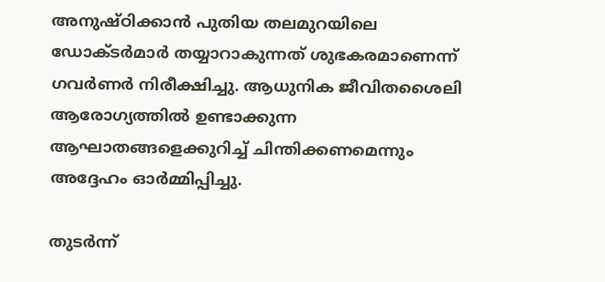അനുഷ്ഠിക്കാൻ പുതിയ തലമുറയിലെ ഡോക്ടർമാർ തയ്യാറാകുന്നത് ശുഭകരമാണെന്ന് ഗവർണർ നിരീക്ഷിച്ചു. ആധുനിക ജീവിതശൈലി ആരോഗ്യത്തിൽ ഉണ്ടാക്കുന്ന ആഘാതങ്ങളെക്കുറിച്ച് ചിന്തിക്കണമെന്നും അദ്ദേഹം ഓർമ്മിപ്പിച്ചു.

തുടർന്ന്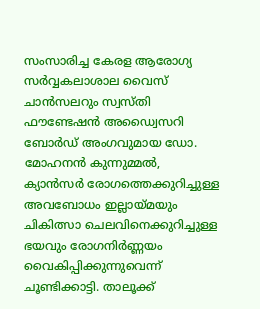സംസാരിച്ച കേരള ആരോഗ്യ സർവ്വകലാശാല വൈസ് ചാൻസലറും സ്വസ്തി ഫൗണ്ടേഷൻ അഡ്വൈസറി ബോർഡ് അംഗവുമായ ഡോ. മോഹനൻ കുന്നുമ്മൽ, ക്യാൻസർ രോഗത്തെക്കുറിച്ചുള്ള അവബോധം ഇല്ലായ്മയും ചികിത്സാ ചെലവിനെക്കുറിച്ചുള്ള ഭയവും രോഗനിർണ്ണയം വൈകിപ്പിക്കുന്നുവെന്ന് ചൂണ്ടിക്കാട്ടി. താലൂക്ക്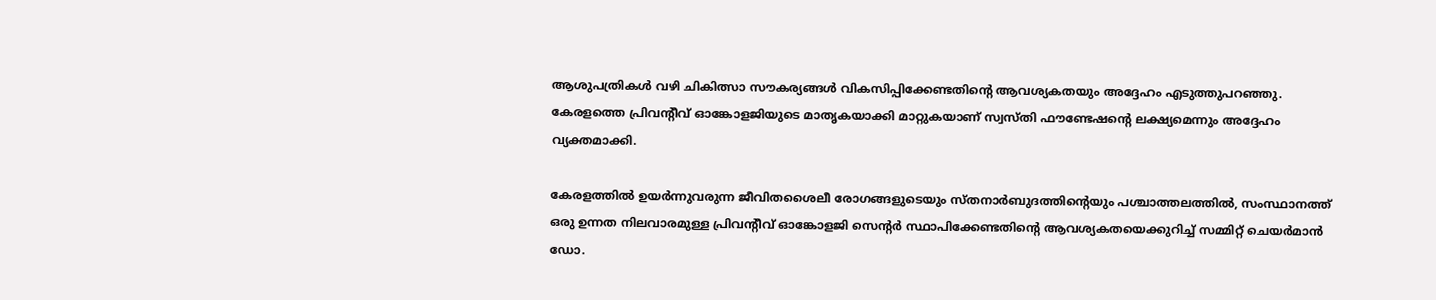ആശുപത്രികൾ വഴി ചികിത്സാ സൗകര്യങ്ങൾ വികസിപ്പിക്കേണ്ടതിന്റെ ആവശ്യകതയും അദ്ദേഹം എടുത്തുപറഞ്ഞു. കേരളത്തെ പ്രിവന്റീവ് ഓങ്കോളജിയുടെ മാതൃകയാക്കി മാറ്റുകയാണ് സ്വസ്തി ഫൗണ്ടേഷന്റെ ലക്ഷ്യമെന്നും അദ്ദേഹം വ്യക്തമാക്കി.

കേരളത്തിൽ ഉയർന്നുവരുന്ന ജീവിതശൈലീ രോഗങ്ങളുടെയും സ്തനാർബുദത്തിന്റെയും പശ്ചാത്തലത്തിൽ, സംസ്ഥാനത്ത് ഒരു ഉന്നത നിലവാരമുള്ള പ്രിവന്റീവ് ഓങ്കോളജി സെന്റർ സ്ഥാപിക്കേണ്ടതിന്റെ ആവശ്യകതയെക്കുറിച്ച് സമ്മിറ്റ് ചെയർമാൻ ഡോ.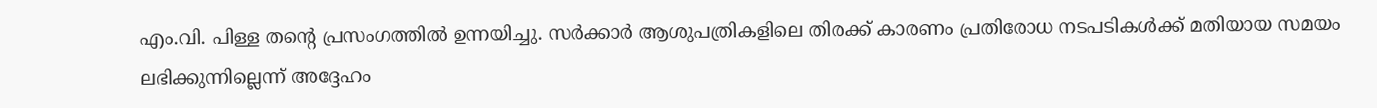എം.വി. പിള്ള തന്റെ പ്രസംഗത്തിൽ ഉന്നയിച്ചു. സർക്കാർ ആശുപത്രികളിലെ തിരക്ക് കാരണം പ്രതിരോധ നടപടികൾക്ക് മതിയായ സമയം ലഭിക്കുന്നില്ലെന്ന് അദ്ദേഹം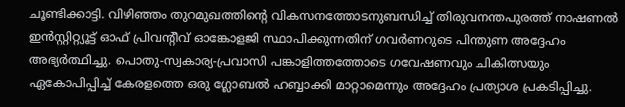ചൂണ്ടിക്കാട്ടി. വിഴിഞ്ഞം തുറമുഖത്തിന്റെ വികസനത്തോടനുബന്ധിച്ച് തിരുവനന്തപുരത്ത് നാഷണൽ ഇൻസ്റ്റിറ്റ്യൂട്ട് ഓഫ് പ്രിവന്റീവ് ഓങ്കോളജി സ്ഥാപിക്കുന്നതിന് ഗവർണറുടെ പിന്തുണ അദ്ദേഹം അഭ്യർത്ഥിച്ചു. പൊതു-സ്വകാര്യ-പ്രവാസി പങ്കാളിത്തത്തോടെ ഗവേഷണവും ചികിത്സയും ഏകോപിപ്പിച്ച് കേരളത്തെ ഒരു ഗ്ലോബൽ ഹബ്ബാക്കി മാറ്റാമെന്നും അദ്ദേഹം പ്രത്യാശ പ്രകടിപ്പിച്ചു.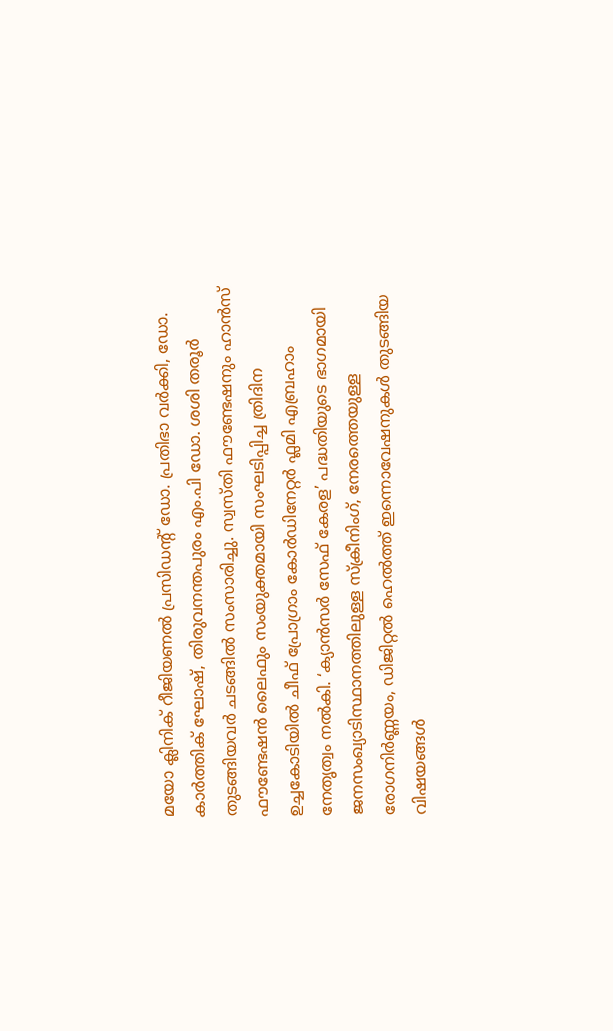മയോ ക്ലിനിക് റീജിയണൽ പ്രസിഡന്റ് ഡോ. പ്രതിഭാ വർക്കി, ഡോ. കാർത്തിക് ഘോഷ്, തിരുവനന്തപുരം എം.പി ഡോ. ശശി തരൂർ തുടങ്ങിയവർ ചടങ്ങിൽ സംസാരിച്ചു. സ്വസ്തി ഫൗണ്ടേഷനും ഹാൻസ് ഫൗണ്ടേഷൻ ലൈഫും സംയുക്തമായി സംഘടിപ്പിച്ച ത്രിദിന ഉച്ചകോടിയിൽ ചീഫ് പ്രോഗ്രാം കോർഡിനേറ്റർ ഫ്ലമി എബ്രഹാം നേതൃത്വം നൽകി. ‘ക്യാൻസർ സേഫ് കേരള’ പദ്ധതിയുടെ ഭാഗമായി ജനസംഖ്യാടിസ്ഥാനത്തിലുള്ള സ്ക്രീനിംഗ്, നേരത്തെയുള്ള രോഗനിർണ്ണയം, ഡിജിറ്റൽ ഹെൽത്ത് ഇന്നൊവേഷനുകൾ തുടങ്ങിയ വിഷയങ്ങൾ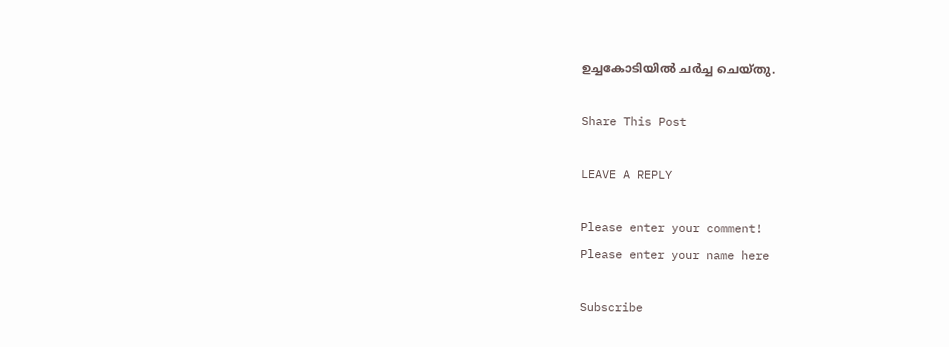ഉച്ചകോടിയിൽ ചർച്ച ചെയ്തു.

Share This Post

LEAVE A REPLY

Please enter your comment!
Please enter your name here

Subscribe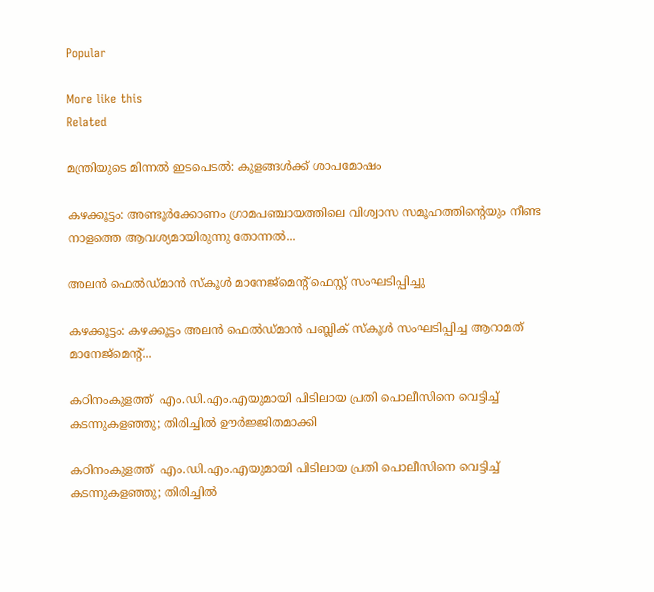Popular

More like this
Related

മന്ത്രിയുടെ മിന്നൽ ഇടപെടൽ: കുളങ്ങൾക്ക് ശാപമോഷം

കഴക്കൂട്ടം: അണ്ടൂർക്കോണം ഗ്രാമപഞ്ചായത്തിലെ വിശ്വാസ സമൂഹത്തിന്റെയും നീണ്ട നാളത്തെ ആവശ്യമായിരുന്നു തോന്നൽ...

അലൻ ഫെൽഡ്മാൻ സ്‌കൂൾ മാനേജ്‌മെന്റ് ഫെസ്റ്റ് സംഘടിപ്പിച്ചു

കഴക്കൂട്ടം: കഴക്കൂട്ടം അലൻ ഫെൽഡ്മാൻ പബ്ലിക് സ്‌കൂൾ സംഘടിപ്പിച്ച ആറാമത് മാനേജ്‌മെന്റ്...

കഠിനംകുളത്ത്  എം.ഡി.എം.എയുമായി പിടിലായ പ്രതി പൊലീസിനെ വെട്ടിച്ച് കടന്നുകളഞ്ഞു; തിരിച്ചിൽ ഊർജ്ജിതമാക്കി

കഠിനംകുളത്ത്  എം.ഡി.എം.എയുമായി പിടിലായ പ്രതി പൊലീസിനെ വെട്ടിച്ച് കടന്നുകളഞ്ഞു; തിരിച്ചിൽ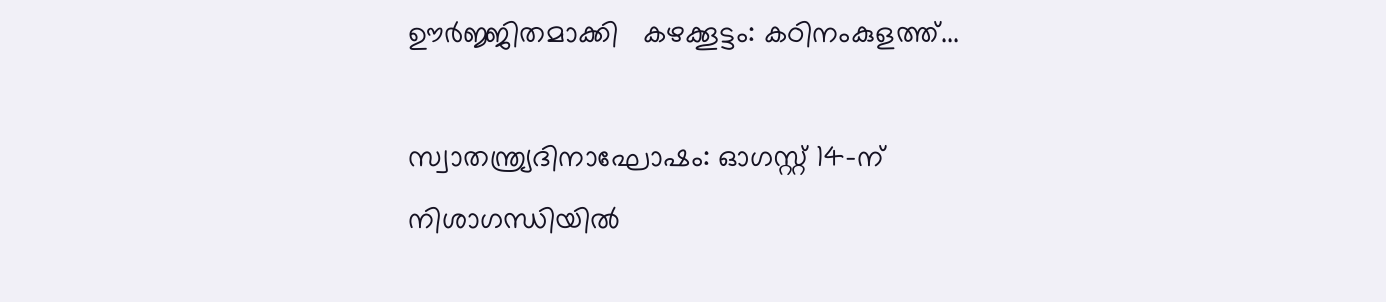ഊർജ്ജിതമാക്കി   കഴക്കൂട്ടം: കഠിനംകുളത്ത്...

സ്വാതന്ത്ര്യദിനാഘോഷം: ഓഗസ്റ്റ് 14-ന് നിശാഗന്ധിയിൽ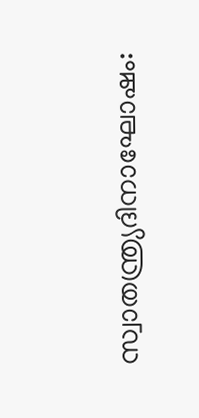സ്വാതന്ത്ര്യദിനാഘോഷം: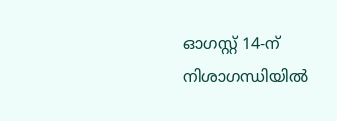ഓഗസ്റ്റ് 14-ന് നിശാഗന്ധിയിൽ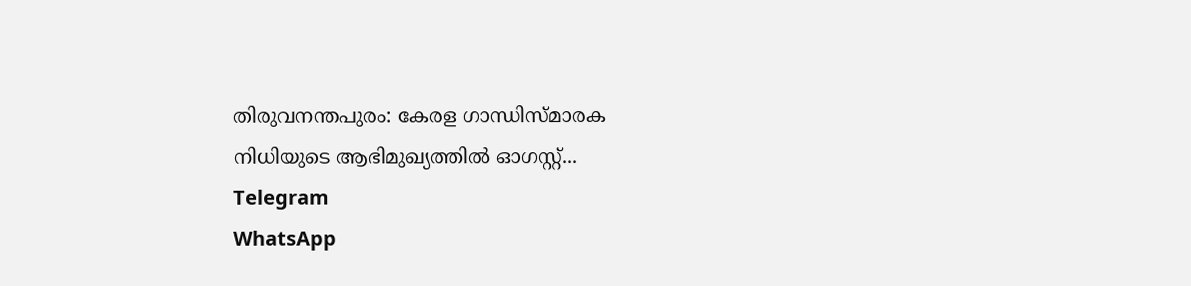തിരുവനന്തപുരം: കേരള ഗാന്ധിസ്മാരക നിധിയുടെ ആഭിമുഖ്യത്തിൽ ഓഗസ്റ്റ്...
Telegram
WhatsApp